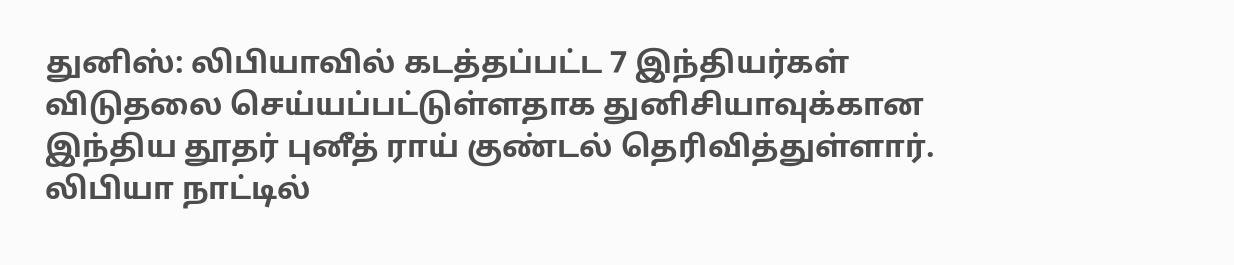துனிஸ்: லிபியாவில் கடத்தப்பட்ட 7 இந்தியர்கள் விடுதலை செய்யப்பட்டுள்ளதாக துனிசியாவுக்கான இந்திய தூதர் புனீத் ராய் குண்டல் தெரிவித்துள்ளார். லிபியா நாட்டில்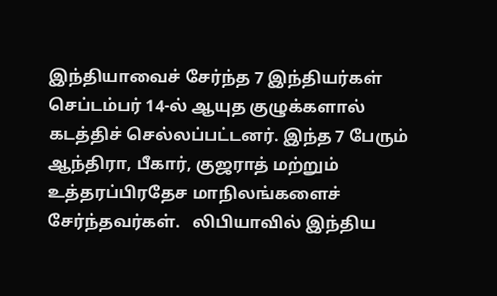இந்தியாவைச் சேர்ந்த 7 இந்தியர்கள் செப்டம்பர் 14-ல் ஆயுத குழுக்களால் கடத்திச் செல்லப்பட்டனர். இந்த 7 பேரும் ஆந்திரா, பீகார், குஜராத் மற்றும் உத்தரப்பிரதேச மாநிலங்களைச் சேர்ந்தவர்கள்.   லிபியாவில் இந்திய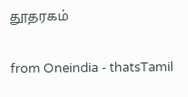தூதரகம்

from Oneindia - thatsTamil